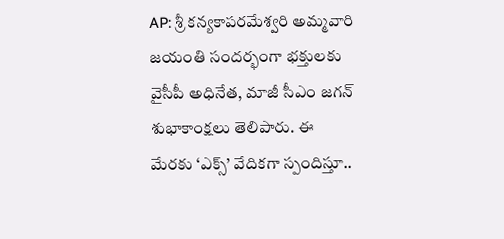AP: శ్రీ కన్యకాపరమేశ్వరి అమ్మవారి జయంతి సందర్భంగా భక్తులకు వైసీపీ అధినేత, మాజీ సీఎం జగన్ శుభాకాంక్షలు తెలిపారు. ఈ మేరకు ‘ఎక్స్’ వేదికగా స్పందిస్తూ..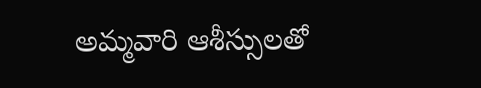అమ్మవారి ఆశీస్సులతో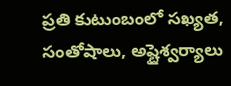ప్రతి కుటుంబంలో సఖ్యత, సంతోషాలు, అష్టైశ్వర్యాలు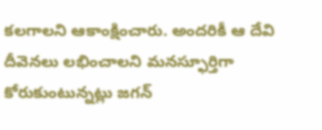కలగాలని ఆకాంక్షించారు. అందరికీ ఆ దేవి దీవెనలు లభించాలని మనస్ఫూర్తిగా కోరుకుంటున్నట్లు జగన్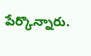పేర్కొన్నారు.